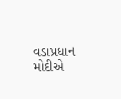વડાપ્રધાન મોદીએ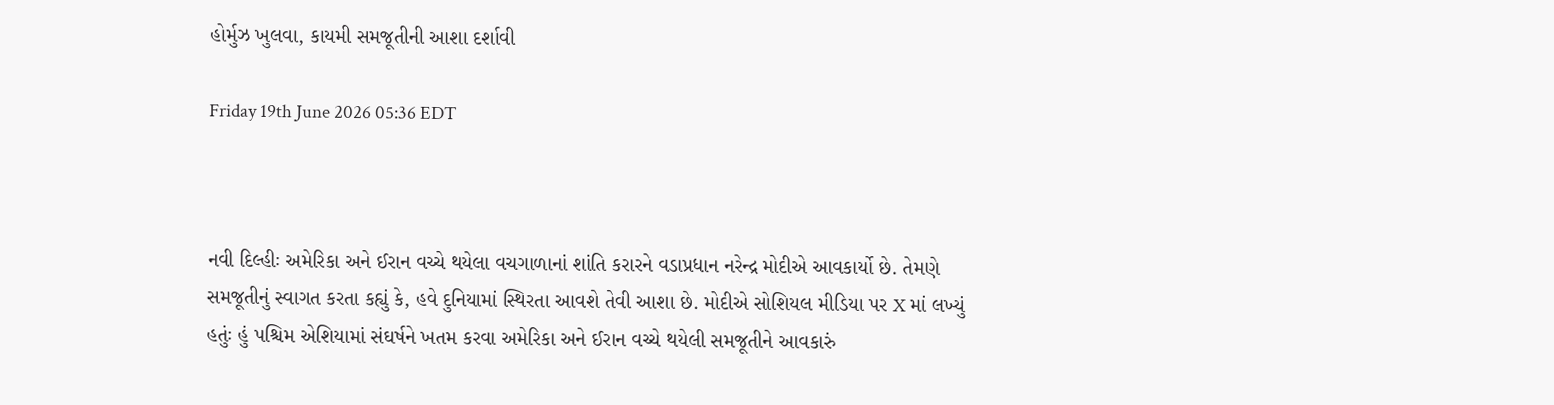હોર્મુઝ ખુલવા, કાયમી સમજૂતીની આશા દર્શાવી

Friday 19th June 2026 05:36 EDT



નવી દિલ્હીઃ અમેરિકા અને ઈરાન વચ્ચે થયેલા વચગાળાનાં શાંતિ કરારને વડાપ્રધાન નરેન્દ્ર મોદીએ આવકાર્યો છે. તેમણે સમજૂતીનું સ્વાગત કરતા કહ્યું કે, હવે દુનિયામાં સ્થિરતા આવશે તેવી આશા છે. મોદીએ સોશિયલ મીડિયા પર X માં લખ્યું હતુંઃ હું પશ્ચિમ એશિયામાં સંઘર્ષને ખતમ કરવા અમેરિકા અને ઈરાન વચ્ચે થયેલી સમજૂતીને આવકારું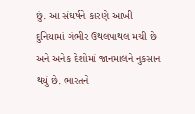છું. આ સંઘર્ષને કારણે આખી દુનિયામાં ગંભીર ઉથલપાથલ મચી છે અને અનેક દેશોમાં જાનમાલને નુકસાન થયું છે. ભારતને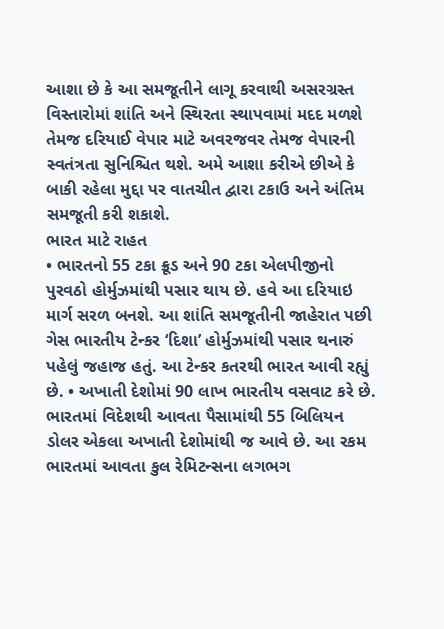આશા છે કે આ સમજૂતીને લાગૂ કરવાથી અસરગ્રસ્ત વિસ્તારોમાં શાંતિ અને સ્થિરતા સ્થાપવામાં મદદ મળશે તેમજ દરિયાઈ વેપાર માટે અવરજવર તેમજ વેપારની સ્વતંત્રતા સુનિશ્ચિત થશે. અમે આશા કરીએ છીએ કે બાકી રહેલા મુદ્દા પર વાતચીત દ્વારા ટકાઉ અને અંતિમ સમજૂતી કરી શકાશે.
ભારત માટે રાહત
• ભારતનો 55 ટકા ક્રૂડ અને 90 ટકા એલપીજીનો પુરવઠો હોર્મુઝમાંથી પસાર થાય છે. હવે આ દરિયાઇ માર્ગ સરળ બનશે. આ શાંતિ સમજૂતીની જાહેરાત પછી ગેસ ભારતીય ટેન્કર ‘દિશા’ હોર્મુઝમાંથી પસાર થનારું પહેલું જહાજ હતું. આ ટેન્કર કતરથી ભારત આવી રહ્યું છે. • અખાતી દેશોમાં 90 લાખ ભારતીય વસવાટ કરે છે. ભારતમાં વિદેશથી આવતા પૈસામાંથી 55 બિલિયન ડોલર એકલા અખાતી દેશોમાંથી જ આવે છે. આ રકમ ભારતમાં આવતા કુલ રેમિટન્સના લગભગ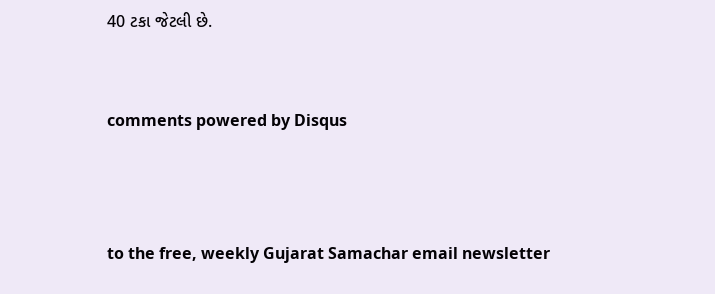40 ટકા જેટલી છે.


comments powered by Disqus



to the free, weekly Gujarat Samachar email newsletter